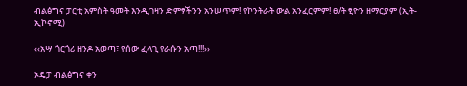ብልፅግና ፓርቲ አምስት ዓመት እንዲገዛን ድምፃችንን አንሠጥም! የኮንትራት ውል አንፈርምም! ፀ/ት ፂዮን ዘማርያም (ኢት-ኢኮኖሚ)

‹‹አሣ ጎርጎሪ ዘንዶ አወጣ፣ የሰው ፈላጊ የራሱን አጣ!!!››

ኦዴፓ ብልፅግና ቀን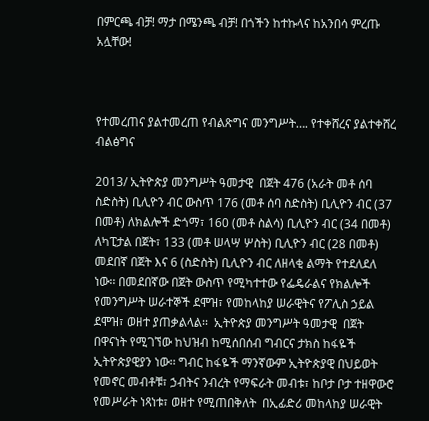በምርጫ ብቻ! ማታ በሜንጫ ብቻ! በጎችን ከተኩላና ከአንበሳ ምረጡ አሏቸው!



የተመረጠና ያልተመረጠ የብልጽግና መንግሥት…. የተቀሸረና ያልተቀሸረ  ብልፅግና

2013/ ኢትዮጵያ መንግሥት ዓመታዊ  በጀት 476 (አራት መቶ ሰባ ስድስት) ቢሊዮን ብር ውስጥ 176 (መቶ ሰባ ስድስት) ቢሊዮን ብር (37 በመቶ) ለክልሎች ድጎማ፣ 160 (መቶ ስልሳ) ቢሊዮን ብር (34 በመቶ) ለካፒታል በጀት፣ 133 (መቶ ሠላሣ ሦስት) ቢሊዮን ብር (28 በመቶ) መደበኛ በጀት እና 6 (ስድስት) ቢሊዮን ብር ለዘላቂ ልማት የተደለደለ ነው፡፡ በመደበኛው በጀት ውስጥ የሚካተተው የፌዴራልና የክልሎች የመንግሥት ሠራተኞች ደሞዝ፣ የመከላከያ ሠራዊትና የፖሊስ ኃይል ደሞዝ፣ ወዘተ ያጠቃልላል፡፡  ኢትዮጵያ መንግሥት ዓመታዊ  በጀት በዋናነት የሚገኘው ከህዝብ ከሚሰበሰብ ግብርና ታክስ ከፋዬች ኢትዮጵያዊያን ነው፡፡ ግብር ከፋዬች ማንኛውም ኢትዮጵያዊ በህይወት የመኖር መብቶቹ፣ ኃብትና ንብረት የማፍራት መብቱ፣ ከቦታ ቦታ ተዘዋውሮ የመሥራት ነጻነቱ፣ ወዘተ የሚጠበቅለት  በኢፊድሪ መከላከያ ሠራዊት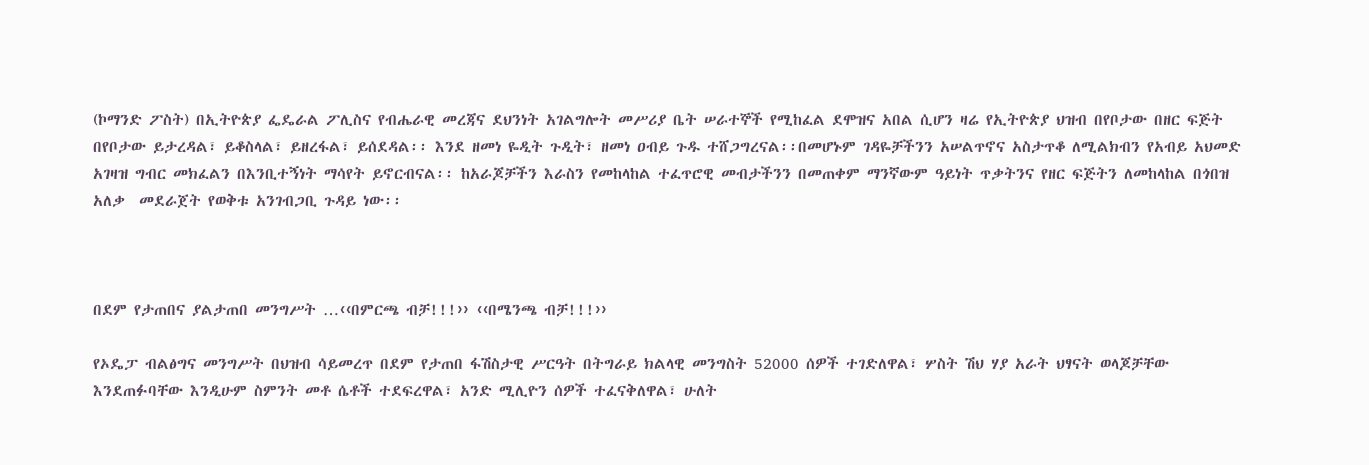(ኮማንድ ፖስት) በኢትዮጵያ ፌዴራል ፖሊስና የብሔራዊ መረጃና ደህንነት አገልግሎት መሥሪያ ቤት ሠራተኞች የሚከፈል ደሞዝና አበል ሲሆን ዛሬ የኢትዮጵያ ህዝብ በየቦታው በዘር ፍጅት በየቦታው ይታረዳል፣ ይቆስላል፣ ይዘረፋል፣ ይሰደዳል፡፡ እንደ ዘመነ ዬዲት ጉዲት፣ ዘመነ ዐብይ ጉዱ ተሸጋግረናል፡፡በመሆኑም ገዳዬቻችንን አሠልጥኖና አስታጥቆ ለሚልክብን የአብይ አህመድ አገዛዝ ግብር መክፈልን በእንቢተኝነት ማሳየት ይኖርብናል፡፡ ከአራጆቻችን እራስን የመከላከል ተፈጥሮዊ መብታችንን በመጠቀም ማንኛውም ዓይነት ጥቃትንና የዘር ፍጅትን ለመከላከል በጎበዝ አለቃ  መደራጀት የወቅቱ አንገብጋቢ ጉዳይ ነው፡፡



በደም የታጠበና ያልታጠበ መንግሥት …‹‹በምርጫ ብቻ!!!›› ‹‹በሜንጫ ብቻ!!!››

የኦዴፓ ብልፅግና መንግሥት በህዝብ ሳይመረጥ በደም የታጠበ ፋሽስታዊ ሥርዓት በትግራይ ክልላዊ መንግስት 52000 ሰዎች ተገድለዋል፣ ሦስት ሽህ ሃያ አራት ህፃናት ወላጆቻቸው እንደጠፉባቸው እንዲሁም ስምንት መቶ ሴቶች ተደፍረዋል፣ አንድ ሚሊዮን ሰዎች ተፈናቅለዋል፣ ሁለት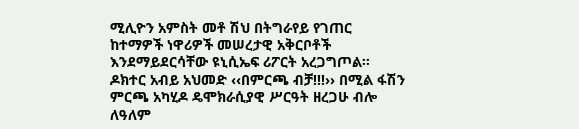ሚሊዮን አምስት መቶ ሽህ በትግራየይ የገጠር ከተማዎች ነዋሪዎች መሠረታዊ አቅርቦቶች እንደማይደርሳቸው ዩኒሲኤፍ ሪፖርት አረጋግጦል፡፡ ዶክተር አብይ አህመድ ‹‹በምርጫ ብቻ!!!›› በሚል ፋሽን ምርጫ አካሂዶ ዴሞክራሲያዊ ሥርዓት ዘረጋሁ ብሎ ለዓለም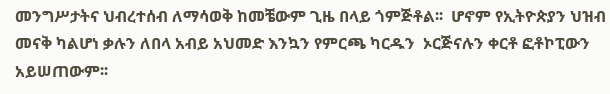መንግሥታትና ህብረተሰብ ለማሳወቅ ከመቼውም ጊዜ በላይ ጎምጅቶል፡፡  ሆኖም የኢትዮጵያን ህዝብ መናቅ ካልሆነ ቃሉን ለበላ አብይ አህመድ እንኳን የምርጫ ካርዱን  ኦርጅናሉን ቀርቶ ፎቶኮፒውን አይሠጠውም፡፡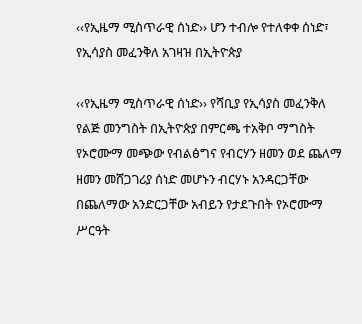‹‹የኢዜማ ሚስጥራዊ ሰነድ›› ሆን ተብሎ የተለቀቀ ሰነድ፣ የኢሳያስ መፈንቅለ አገዛዝ በኢትዮጵያ

‹‹የኢዜማ ሚስጥራዊ ሰነድ›› የሻቢያ የኢሳያስ መፈንቅለ የልጅ መንግስት በኢትዮጵያ በምርጫ ተአቅቦ ማግስት የኦሮሙማ መጭው የብልፅግና የብርሃን ዘመን ወደ ጨለማ ዘመን መሸጋገሪያ ሰነድ መሆኑን ብርሃኑ አንዳርጋቸው በጨለማው አንድርጋቸው አብይን የታደጉበት የኦሮሙማ ሥርዓት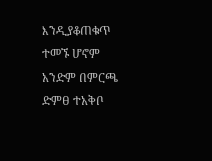እንዲያቆጠቁጥ ተመኙ ሆኖም አንድም በምርጫ ድምፀ ተአቅቦ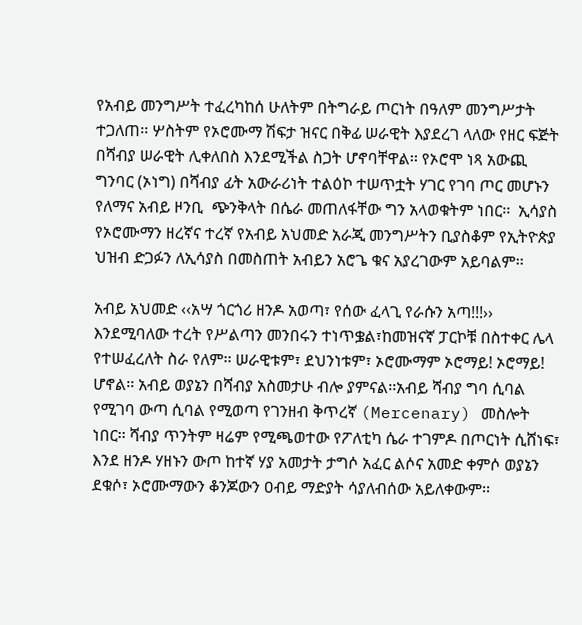የአብይ መንግሥት ተፈረካከሰ ሁለትም በትግራይ ጦርነት በዓለም መንግሥታት ተጋለጠ፡፡ ሦስትም የኦሮሙማ ሽፍታ ዝናር በቅፊ ሠራዊት እያደረገ ላለው የዘር ፍጅት በሻብያ ሠራዊት ሊቀለበስ እንደሚችል ስጋት ሆኖባቸዋል፡፡ የኦሮሞ ነጻ አውጪ ግንባር (ኦነግ) በሻብያ ፊት አውራሪነት ተልዕኮ ተሠጥቷት ሃገር የገባ ጦር መሆኑን የለማና አብይ ዞንቢ  ጭንቅላት በሴራ መጠለፋቸው ግን አላወቁትም ነበር፡፡  ኢሳያስ የኦሮሙማን ዘረኛና ተረኛ የአብይ አህመድ አራጂ መንግሥትን ቢያስቆም የኢትዮጵያ ህዝብ ድጋፉን ለኢሳያስ በመስጠት አብይን አሮጌ ቁና አያረገውም አይባልም፡፡

አብይ አህመድ ‹‹አሣ ጎርጎሪ ዘንዶ አወጣ፣ የሰው ፈላጊ የራሱን አጣ!!!›› እንደሚባለው ተረት የሥልጣን መንበሩን ተነጥቌል፣ከመዝናኛ ፓርኮቹ በስተቀር ሌላ የተሠፈረለት ስራ የለም፡፡ ሠራዊቱም፣ ደህንነቱም፣ ኦሮሙማም ኦሮማይ! ኦሮማይ!  ሆኖል፡፡ አብይ ወያኔን በሻብያ አስመታሁ ብሎ ያምናል፡፡አብይ ሻብያ ግባ ሲባል የሚገባ ውጣ ሲባል የሚወጣ የገንዘብ ቅጥረኛ (Mercenary) መስሎት ነበር፡፡ ሻብያ ጥንትም ዛሬም የሚጫወተው የፖለቲካ ሴራ ተገምዶ በጦርነት ሲሸነፍ፣ እንደ ዘንዶ ሃዘኑን ውጦ ከተኛ ሃያ አመታት ታግሶ አፈር ልሶና አመድ ቀምሶ ወያኔን ደቁሶ፣ ኦሮሙማውን ቆንጆውን ዐብይ ማድያት ሳያለብሰው አይለቀውም፡፡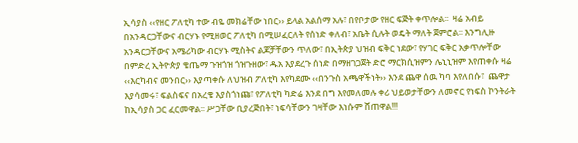ኢሳያስ ‹‹የዘር ፖለቲካ ተው ብዬ መክሬቸው ነበር›› ይላል አልሰማ አሉ፣ በየቦታው የዘር ፍጅት ቀጥሎል፡፡  ዛሬ አብይ በአንዳርጋቸውና ብርሃኑ የሚዘወር ፖለቲካ በሚሠፈርለት የሰነድ ቀለብ፣ አቤት ሲሉት ወዴት ማለት ጀምሮል፡፡ እንግሊዙ አንዳርጋቸውና አሜሪካው ብርሃኑ ሚስትና ልጆቻቸውን ጥለው፣ በኢትጵያ ህዝብ ፍቅር ነደው፣ የሃገር ፍቅር አቃጥሎቸው  በምድረ ኢትዮጵያ ቄጤማ ጉዝጎዝ ጎዝጉዘው፣ ዱአ እያደረጉ ሰነድ በማዘገጋጀት ድሮ ማርክሲዝምን ሌኒኒዝም እየጠቀሱ ዛሬ ‹‹እርካብና መንበር›› እያጣቀሱ ለህዝብ ፖለቲካ እየካደሙ ‹‹በንጉስ አጫዋችነት›› እንደ ጨዋ ሰዉ ካባ እየለበሱ፣  ጨዋታ እያሳመሩ፣ ፍልስፍና በአረቄ እያስጎነጩ፣ የፖለቲካ ካድሬ እንደ በግ እየመለመሉ ቀሪ ህይወታቸውን ለመኖር የነፍስ ኮንትራት ከኢሳያስ ጋር ፈርመዋል፡፡ ሥጋቸው ቢያረጅበት፣ ነፍሳቸውን ገዛቸው እነሱም ሸጠዋል!!!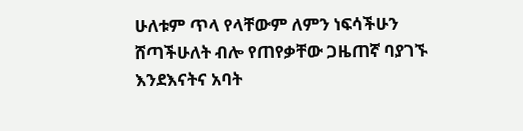ሁለቱም ጥላ የላቸውም ለምን ነፍሳችሁን ሸጣችሁለት ብሎ የጠየቃቸው ጋዜጠኛ ባያገኙ እንደእናትና አባት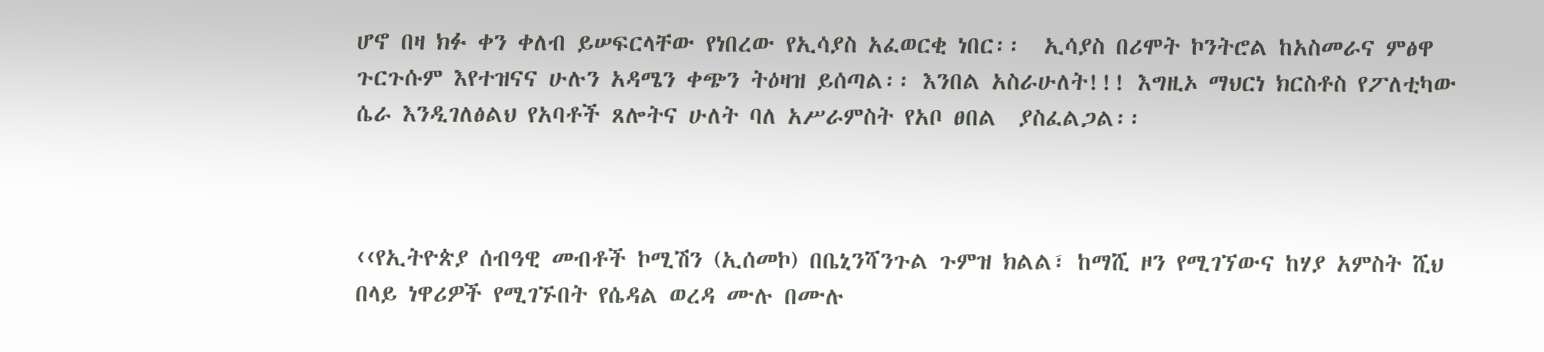ሆኖ በዛ ክፉ ቀን ቀለብ ይሠፍርላቸው የነበረው የኢሳያስ አፈወርቂ ነበር፡፡  ኢሳያስ በሪሞት ኮንትሮል ከአስመራና ምፅዋ ጉርጉሱም እየተዝናና ሁሉን አዳሜን ቀጭን ትዕዛዝ ይሰጣል፡፡ እንበል አስራሁለት!!! እግዚኦ ማህርነ ክርስቶስ የፖለቲካው ሴራ እንዲገለፅልህ የአባቶች ጸሎትና ሁለት ባለ አሥራምስት የአቦ ፀበል  ያስፈልጋል፡፡



‹‹የኢትዮጵያ ሰብዓዊ መብቶች ኮሚሽን (ኢሰመኮ) በቤኒንሻንጉል ጉምዝ ክልል፣ ከማሺ ዞን የሚገኘውና ከሃያ አምስት ሺህ በላይ ነዋሪዎች የሚገኙበት የሴዳል ወረዳ ሙሉ በሙሉ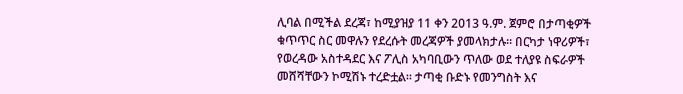ሊባል በሚችል ደረጃ፣ ከሚያዝያ 11 ቀን 2013 ዓ.ም. ጀምሮ በታጣቂዎች ቁጥጥር ስር መዋሉን የደረሱት መረጃዎች ያመላክታሉ። በርካታ ነዋሪዎች፣ የወረዳው አስተዳደር እና ፖሊስ አካባቢውን ጥለው ወደ ተለያዩ ስፍራዎች መሸሻቸውን ኮሚሽኑ ተረድቷል። ታጣቂ ቡድኑ የመንግስት እና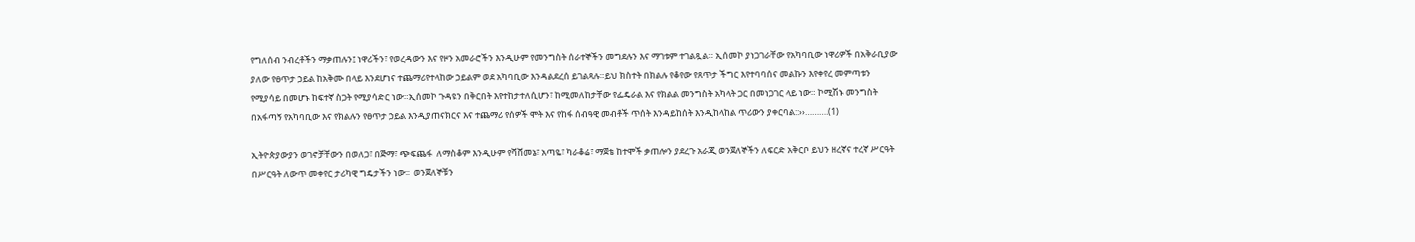የግለሰብ ንብረቶችን ማቃጠሉን፤ ነዋሪችን፣ የወረዳውን እና የዞን አመራሮችን እንዲሁም የመንግስት ሰራተኞችን መግደሉን እና ማገቱም ተገልጿል። ኢሰመኮ ያነጋገራቸው የአካባቢው ነዋሪዎች በአቅራቢያው ያለው የፀጥታ ኃይል ከአቅሙ በላይ እንደሆነና ተጨማሪየተላከው ኃይልም ወደ አካባቢው እንዳልደረሰ ይገልጻሉ።ይህ ክስተት በክልሉ የቆየው የጸጥታ ችግር እየተባባሰና መልኩን እየቀየረ መምጣቱን የሚያሳይ በመሆኑ ከፍተኛ ስጋት የሚያሳድር ነው።ኢሰመኮ ጉዳዩን በቅርበት እየተከታተለሲሆን፣ ከሚመለከታቸው የፌዴራል እና የክልል መንግስት አካላት ጋር በመነጋገር ላይ ነው። ኮሚሽኑ መንግስት በአፋጣኝ የአካባቢው እና የክልሉን የፀጥታ ኃይል እንዲያጠናክርና እና ተጨማሪ የሰዎች ሞት እና የከፋ ሰብዓዊ መብቶች ጥሰት እንዳይከሰት እንዲከላከል ጥሪውን ያቀርባል::››……….(1)

ኢትዮጵያውያን ወገኖቻቸውን በወለጋ፣ በጅማ፣ ጭፍጨፋ  ለማስቆም እንዲሁም የሻሸመኔ፣ አጣዬ፣ ካራቆሬ፣ ማጀቴ ከተሞች ቃጠሎን ያደረጉ አራጂ ወንጀለኞችን ለፍርድ አቅርቦ ይህን ዘረኛና ተረኛ ሥርዓት በሥርዓት ለውጥ መቀየር ታሪካዊ ግዴታችን ነው፡፡  ወንጀለኞቹን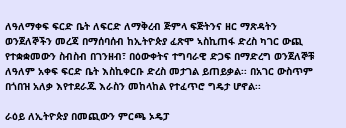ለዓለማቀፍ ፍርድ ቤት ለፍርድ ለማቅረብ ጅምላ ፍጅትንና ዘር ማጽዳትን ወንጀለኞችን መረጃ በማሰባሰብ ከኢትዮጵያ ፈጽሞ ኣስኪጠፋ ድረስ ካገር ውጪ የተቋቋመውን ስብስብ በገንዘብ፣ በዕውቀትና ተግባራዊ ድጋፍ በማድረግ ወንጀለኞቹ ለዓለም አቀፍ ፍርድ ቤት እስኪቀርቡ ድረስ መታገል ይጠይቃል፡፡ በአገር ውስጥም በጎበዝ አለቃ እየተደራጁ እራስን መከላከል የተፈጥሮ ግዴታ ሆኖል፡፡

ራዕይ ለኢትዮጵያ በመጪውን ምርጫ ኦዴፓ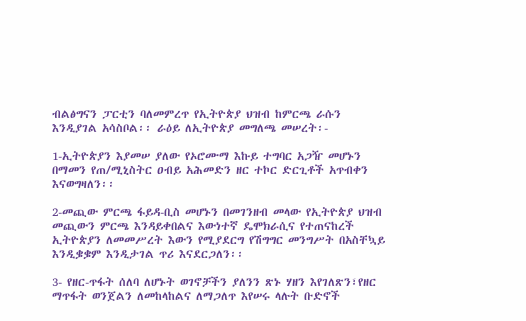ብልፅግናን ፓርቲን ባለመምረጥ የኢትዮጵያ ህዝብ ከምርጫ ራሱን እንዲያገል አሳስቦል፡፡ ራዕይ ለኢትዮጵያ መግለጫ መሠረት፡-

1-ኢትዮጵያን እያመሠ ያለው የኦሮሙማ እኩይ ተግባር አጋዥ መሆኑን በማመን የጠ/ሚኒስትር ዐብይ አሕመድን ዘር ተኮር ድርጊቶች አጥብቀን እናወግዛለን፡፡

2-መጪው ምርጫ ፋይዳ-ቢስ መሆኑን በመገንዘብ መላው የኢትዮጵያ ህዝብ መጪውን ምርጫ እንዳይቀበልና እውነተኛ ዴሞክራሲና የተጠናከረች ኢትዮጵያን ለመመሥረት እውን የሚያደርግ የሽግግር መንግሥት በአስቸኳይ እንዲቌቌም እንዲታገል ጥሪ እናደርጋለን፡፡

3- የዘር-ጥፋት ሰለባ ለሆኑት ወገኖቻችን ያለንን ጽኑ ሃዘን እየገለጽን፣የዘር ማጥፋት ወንጀልን ለመከላከልና ለማጋለጥ እየሠሩ ላሉት ቡድኖች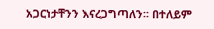አጋርነታቸንን እናረጋግጣለን፡፡ በተለይም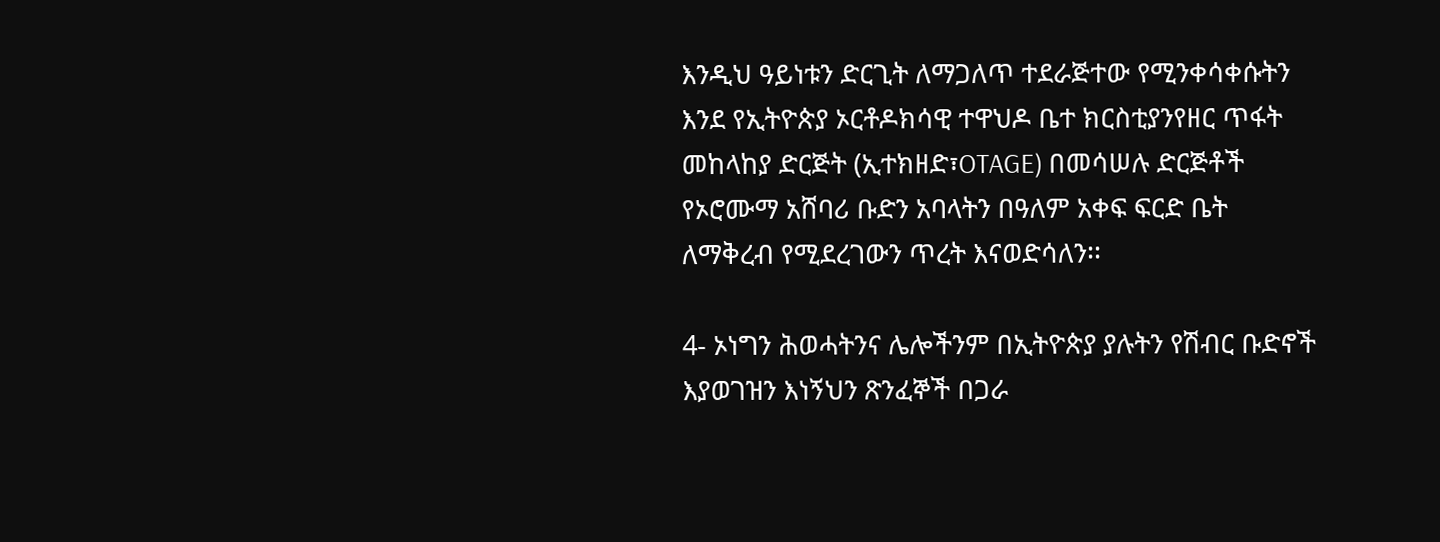እንዲህ ዓይነቱን ድርጊት ለማጋለጥ ተደራጅተው የሚንቀሳቀሱትን እንደ የኢትዮጵያ ኦርቶዶክሳዊ ተዋህዶ ቤተ ክርስቲያንየዘር ጥፋት መከላከያ ድርጅት (ኢተክዘድ፣OTAGE) በመሳሠሉ ድርጅቶች የኦሮሙማ አሸባሪ ቡድን አባላትን በዓለም አቀፍ ፍርድ ቤት ለማቅረብ የሚደረገውን ጥረት እናወድሳለን፡፡

4- ኦነግን ሕወሓትንና ሌሎችንም በኢትዮጵያ ያሉትን የሽብር ቡድኖች እያወገዝን እነኝህን ጽንፈኞች በጋራ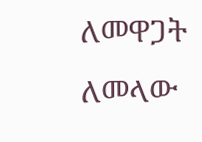ለመዋጋት ለመላው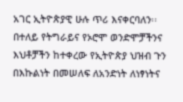አገር ኢትዮጵያዊ ሁሉ ጥሪ እናቀርባለን፡፡ በተለይ የትግራይና የኦሮሞ ወንድሞቻችንና እህቶቻችን ከተቀረው የኢትዮጵያ ህዝብ ጉን በእኩልነት በመሠለፍ ለአንድነት ለነፃነትና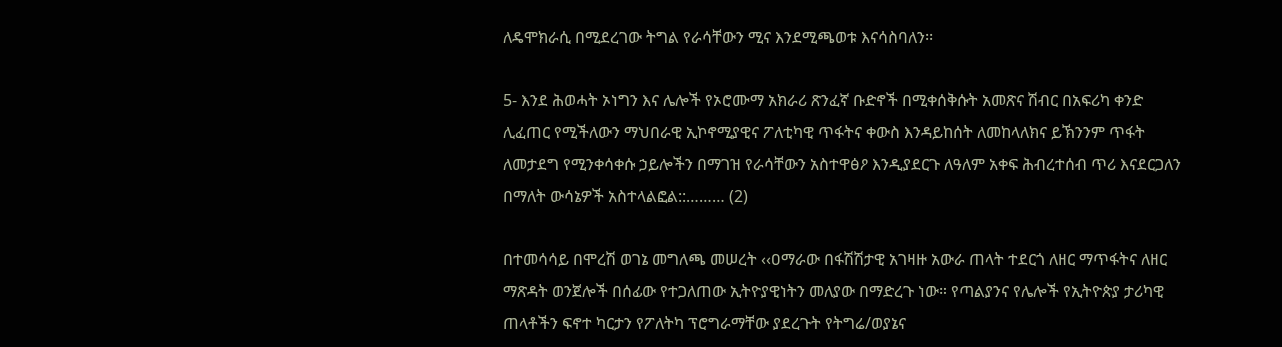ለዴሞክራሲ በሚደረገው ትግል የራሳቸውን ሚና እንደሚጫወቱ እናሳስባለን፡፡

5- እንደ ሕወሓት ኦነግን እና ሌሎች የኦሮሙማ አክራሪ ጽንፈኛ ቡድኖች በሚቀሰቅሱት አመጽና ሽብር በአፍሪካ ቀንድ ሊፈጠር የሚችለውን ማህበራዊ ኢኮኖሚያዊና ፖለቲካዊ ጥፋትና ቀውስ እንዳይከሰት ለመከላለክና ይኽንንም ጥፋት ለመታደግ የሚንቀሳቀሱ ኃይሎችን በማገዝ የራሳቸውን አስተዋፅዖ እንዲያደርጉ ለዓለም አቀፍ ሕብረተሰብ ጥሪ እናደርጋለን በማለት ውሳኔዎች አስተላልፎል::……… (2)

በተመሳሳይ በሞረሽ ወገኔ መግለጫ መሠረት ‹‹ዐማራው በፋሽሽታዊ አገዛዙ አውራ ጠላት ተደርጎ ለዘር ማጥፋትና ለዘር ማጽዳት ወንጀሎች በሰፊው የተጋለጠው ኢትዮያዊነትን መለያው በማድረጉ ነው። የጣልያንና የሌሎች የኢትዮጵያ ታሪካዊ ጠላቶችን ፍኖተ ካርታን የፖለትካ ፕሮግራማቸው ያደረጉት የትግሬ/ወያኔና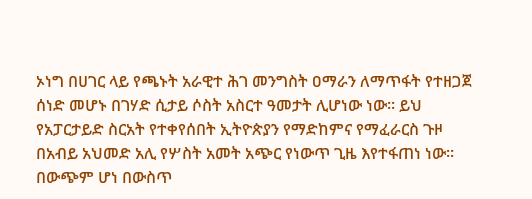ኦነግ በሀገር ላይ የጫኑት አራዊተ ሕገ መንግስት ዐማራን ለማጥፋት የተዘጋጀ ሰነድ መሆኑ በገሃድ ሲታይ ሶስት አስርተ ዓመታት ሊሆነው ነው። ይህ የአፓርታይድ ስርአት የተቀየሰበት ኢትዮጵያን የማድከምና የማፈራርስ ጉዞ በአብይ አህመድ አሊ የሦስት አመት አጭር የነውጥ ጊዜ እየተፋጠነ ነው። በውጭም ሆነ በውስጥ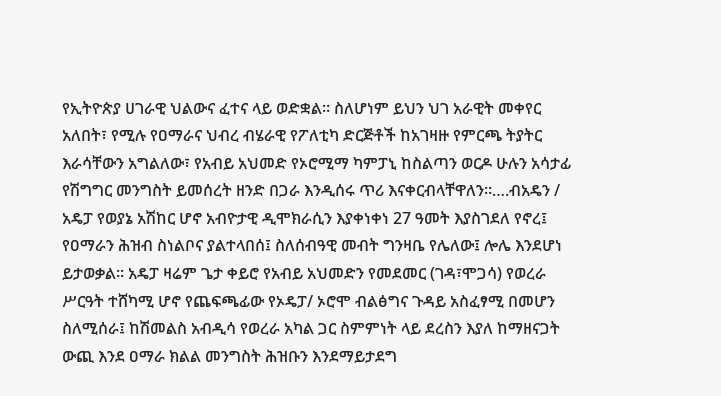የኢትዮጵያ ሀገራዊ ህልውና ፈተና ላይ ወድቋል። ስለሆነም ይህን ህገ አራዊት መቀየር አለበት፣ የሚሉ የዐማራና ህብረ ብሄራዊ የፖለቲካ ድርጅቶች ከአገዛዙ የምርጫ ትያትር እራሳቸውን አግልለው፣ የአብይ አህመድ የኦሮሚማ ካምፓኒ ከስልጣን ወርዶ ሁሉን አሳታፊ የሽግግር መንግስት ይመሰረት ዘንድ በጋራ እንዲሰሩ ጥሪ እናቀርብላቸዋለን።….ብአዴን / አዴፓ የወያኔ አሽከር ሆኖ አብዮታዊ ዲሞክራሲን እያቀነቀነ 27 ዓመት እያስገደለ የኖረ፤ የዐማራን ሕዝብ ስነልቦና ያልተላበሰ፤ ስለሰብዓዊ መብት ግንዛቤ የሌለው፤ ሎሌ እንደሆነ ይታወቃል። አዴፓ ዛሬም ጌታ ቀይሮ የአብይ አህመድን የመደመር (ገዳ፣ሞጋሳ) የወረራ ሥርዓት ተሸካሚ ሆኖ የጨፍጫፊው የኦዴፓ/ ኦሮሞ ብልፅግና ጉዳይ አስፈፃሚ በመሆን ስለሚሰራ፤ ከሽመልስ አብዲሳ የወረራ አካል ጋር ስምምነት ላይ ደረስን እያለ ከማዘናጋት ውጪ እንደ ዐማራ ክልል መንግስት ሕዝቡን እንደማይታደግ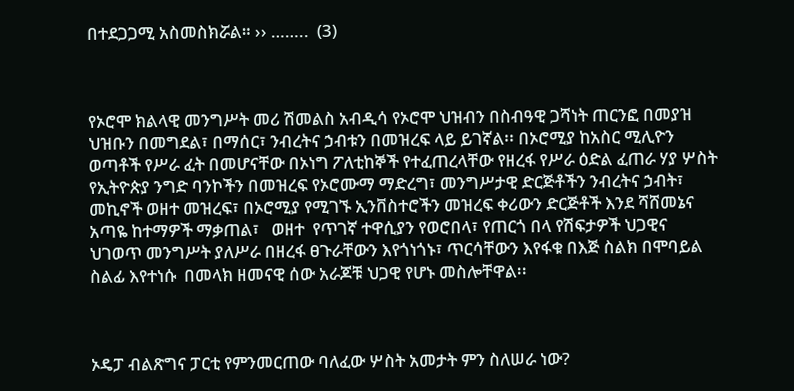በተደጋጋሚ አስመስክሯል። ›› ……..  (3)



የኦሮሞ ክልላዊ መንግሥት መሪ ሽመልስ አብዲሳ የኦሮሞ ህዝብን በስብዓዊ ጋሻነት ጠርንፎ በመያዝ ህዝቡን በመግደል፣ በማሰር፣ ንብረትና ኃብቱን በመዝረፍ ላይ ይገኛል፡፡ በኦሮሚያ ከአስር ሚሊዮን ወጣቶች የሥራ ፈት በመሆናቸው በኦነግ ፖለቲከኞች የተፈጠረላቸው የዘረፋ የሥራ ዕድል ፈጠራ ሃያ ሦስት የኢትዮጵያ ንግድ ባንኮችን በመዝረፍ የኦሮሙማ ማድረግ፣ መንግሥታዊ ድርጅቶችን ንብረትና ኃብት፣ መኪኖች ወዘተ መዝረፍ፣ በኦሮሚያ የሚገኙ ኢንቨስተሮችን መዝረፍ ቀሪውን ድርጅቶች እንደ ሻሸመኔና አጣዬ ከተማዎች ማቃጠል፣   ወዘተ  የጥገኛ ተዋሲያን የወሮበላ፣ የጠርጎ በላ የሽፍታዎች ህጋዊና ህገወጥ መንግሥት ያለሥራ በዘረፋ ፀጉራቸውን እየጎነጎኑ፣ ጥርሳቸውን እየፋቁ በእጅ ስልክ በሞባይል ስልፊ እየተነሱ  በመላክ ዘመናዊ ሰው አራጆቹ ህጋዊ የሆኑ መስሎቸዋል፡፡



ኦዴፓ ብልጽግና ፓርቲ የምንመርጠው ባለፈው ሦስት አመታት ምን ስለሠራ ነው?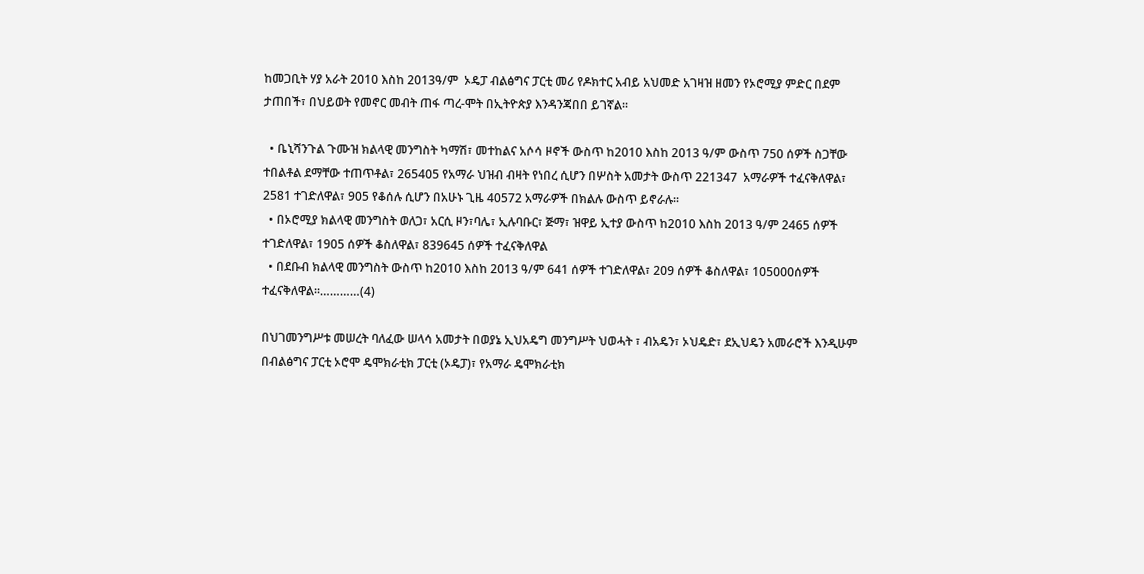ከመጋቢት ሃያ አራት 2010 እስከ 2013ዓ/ም  ኦዴፓ ብልፅግና ፓርቲ መሪ የዶክተር አብይ አህመድ አገዛዝ ዘመን የኦሮሚያ ምድር በደም ታጠበች፣ በህይወት የመኖር መብት ጠፋ ጣረ-ሞት በኢትዮጵያ እንዳንጃበበ ይገኛል፡፡

  • ቤኒሻንጉል ጉሙዝ ክልላዊ መንግስት ካማሽ፣ መተከልና አሶሳ ዞኖች ውስጥ ከ2010 እስከ 2013 ዓ/ም ውስጥ 750 ሰዎች ስጋቸው ተበልቶል ደማቸው ተጠጥቶል፣ 265405 የአማራ ህዝብ ብዛት የነበረ ሲሆን በሦስት አመታት ውስጥ 221347  አማራዎች ተፈናቅለዋል፣ 2581 ተገድለዋል፣ 905 የቆሰሉ ሲሆን በአሁኑ ጊዜ 40572 አማራዎች በክልሉ ውስጥ ይኖራሉ፡፡
  • በኦሮሚያ ክልላዊ መንግስት ወለጋ፣ አርሲ ዞን፣ባሌ፣ ኢሉባቡር፣ ጅማ፣ ዝዋይ ኢተያ ውስጥ ከ2010 እስከ 2013 ዓ/ም 2465 ሰዎች ተገድለዋል፣ 1905 ሰዎች ቆስለዋል፣ 839645 ሰዎች ተፈናቅለዋል
  • በደቡብ ክልላዊ መንግስት ውስጥ ከ2010 እስከ 2013 ዓ/ም 641 ሰዎች ተገድለዋል፣ 209 ሰዎች ቆስለዋል፣ 105000ሰዎች ተፈናቅለዋል፡፡…………(4)

በህገመንግሥቱ መሠረት ባለፈው ሠላሳ አመታት በወያኔ ኢህአዴግ መንግሥት ህወሓት ፣ ብአዴን፣ ኦህዴድ፣ ደኢህዴን አመራሮች እንዲሁም በብልፅግና ፓርቲ ኦሮሞ ዴሞክራቲክ ፓርቲ (ኦዴፓ)፣ የአማራ ዴሞክራቲክ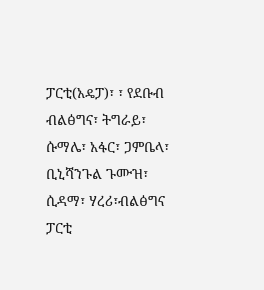ፓርቲ(አዴፓ)፣ ፣ የደቡብ ብልፅግና፣ ትግራይ፣ ሱማሌ፣ አፋር፣ ጋምቤላ፣ ቢኒሻንጉል ጉሙዝ፣ ሲዳማ፣ ሃረሪ፣ብልፅግና ፓርቲ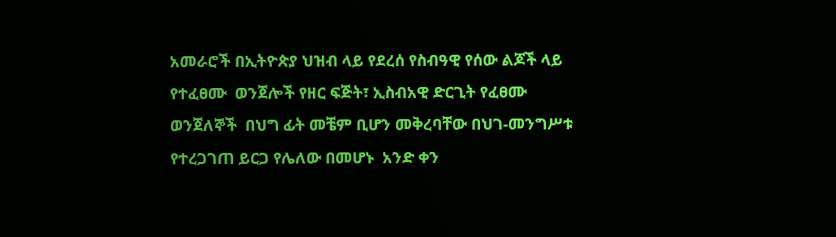አመራሮች በኢትዮጵያ ህዝብ ላይ የደረሰ የስብዓዊ የሰው ልጆች ላይ የተፈፀሙ  ወንጀሎች የዘር ፍጅት፣ ኢስብአዊ ድርጊት የፈፀሙ ወንጀለኞች  በህግ ፊት መቼም ቢሆን መቅረባቸው በህገ-መንግሥቱ የተረጋገጠ ይርጋ የሌለው በመሆኑ  አንድ ቀን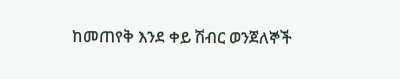ከመጠየቅ እንደ ቀይ ሽብር ወንጀለኞች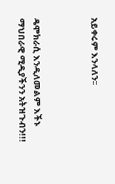አይቀሩም እንላለን፡፡



ዴሞክራሲ እንዲለመልም እችኑ ማህበራዊ ሚዲያችንን አትዝጉብን!!!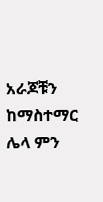አራጆቹን ከማስተማር ሌላ ምን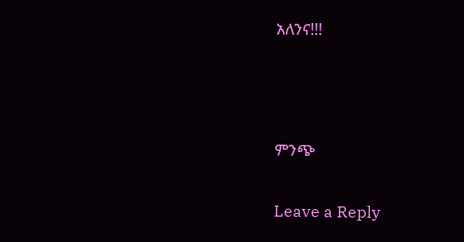አለንና!!!



ምንጭ

Leave a Reply